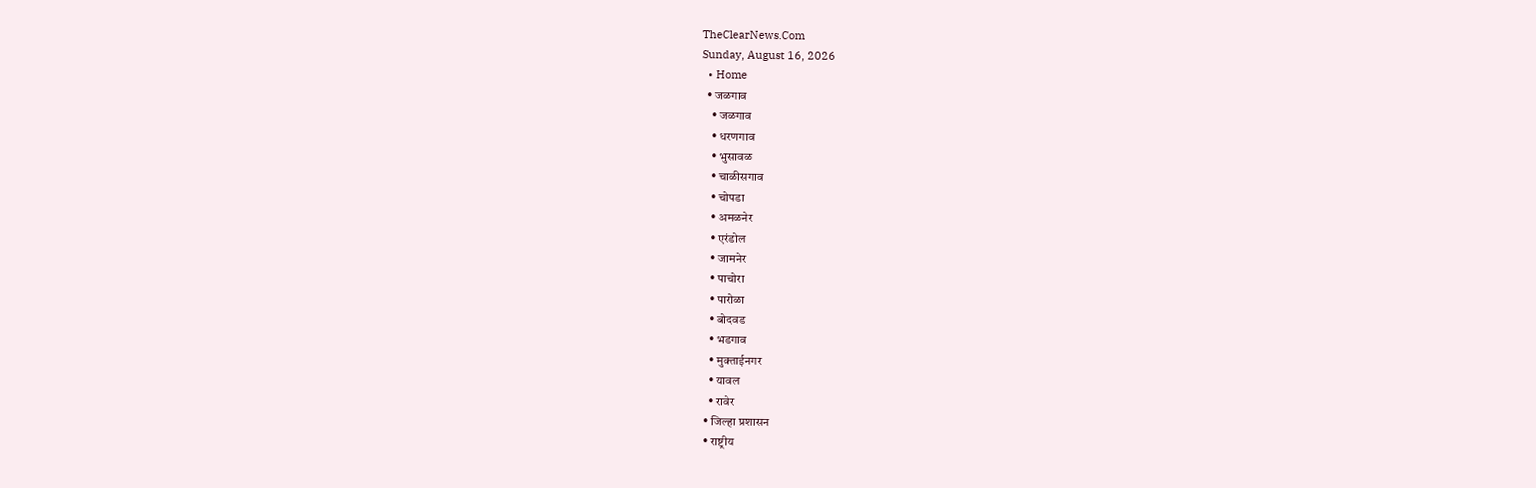TheClearNews.Com
Sunday, August 16, 2026
  • Home
  • जळगाव
    • जळगाव
    • धरणगाव
    • भुसावळ
    • चाळीसगाव
    • चोपडा
    • अमळनेर
    • एरंडोल
    • जामनेर
    • पाचोरा
    • पारोळा
    • बोदवड
    • भडगाव
    • मुक्ताईनगर
    • यावल
    • रावेर
  • जिल्हा प्रशासन
  • राष्ट्रीय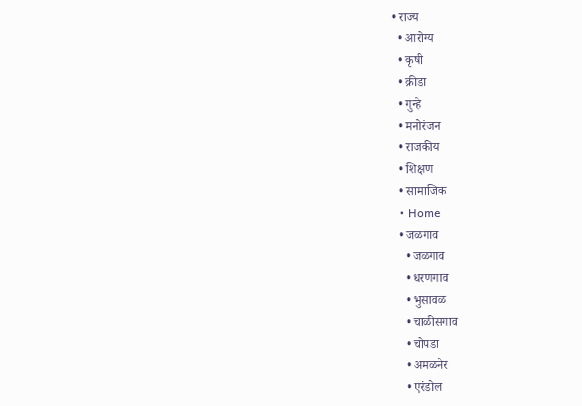• राज्य
  • आरोग्य
  • कृषी
  • क्रीडा
  • गुन्हे
  • मनोरंजन
  • राजकीय
  • शिक्षण
  • सामाजिक
  • Home
  • जळगाव
    • जळगाव
    • धरणगाव
    • भुसावळ
    • चाळीसगाव
    • चोपडा
    • अमळनेर
    • एरंडोल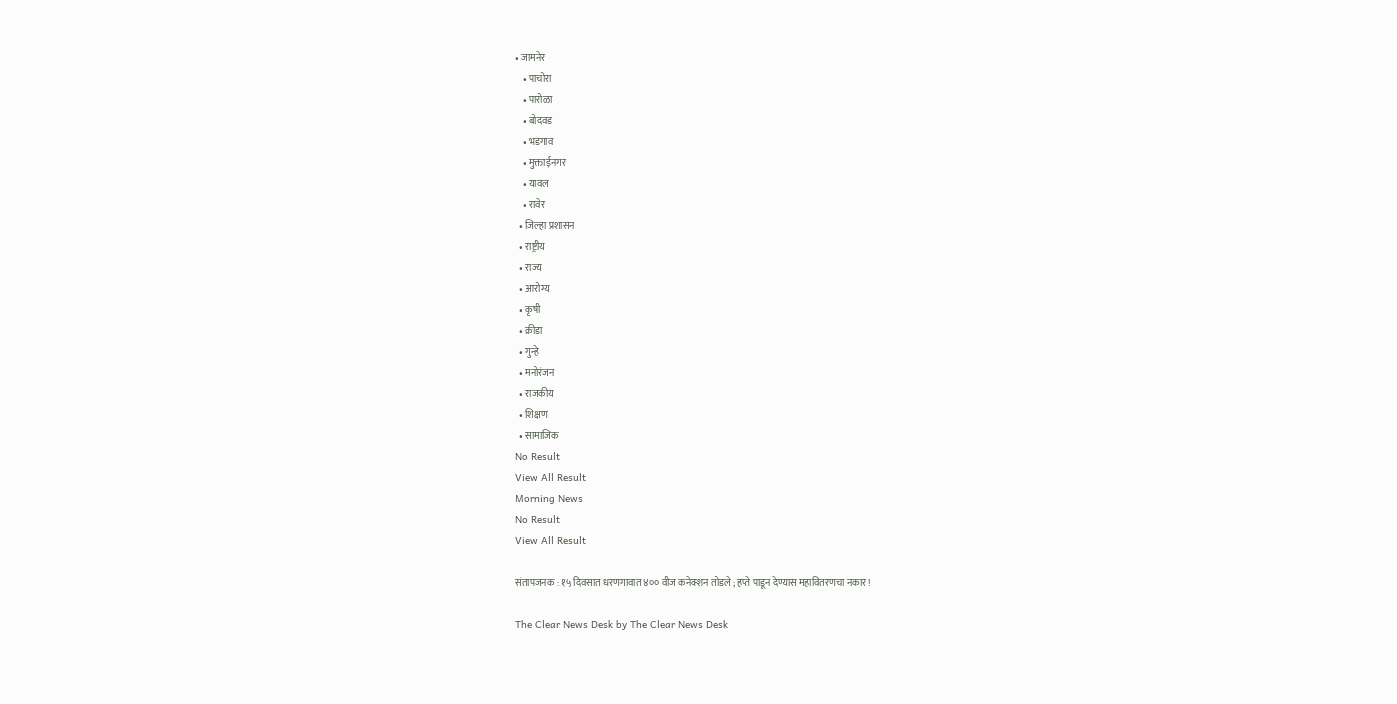• जामनेर
    • पाचोरा
    • पारोळा
    • बोदवड
    • भडगाव
    • मुक्ताईनगर
    • यावल
    • रावेर
  • जिल्हा प्रशासन
  • राष्ट्रीय
  • राज्य
  • आरोग्य
  • कृषी
  • क्रीडा
  • गुन्हे
  • मनोरंजन
  • राजकीय
  • शिक्षण
  • सामाजिक
No Result
View All Result
Morning News
No Result
View All Result

संतापजनक : १५ दिवसात धरणगावात ४०० वीज कनेक्शन तोडले ; हप्ते पाडून देण्यास महावितरणचा नकार !

The Clear News Desk by The Clear News Desk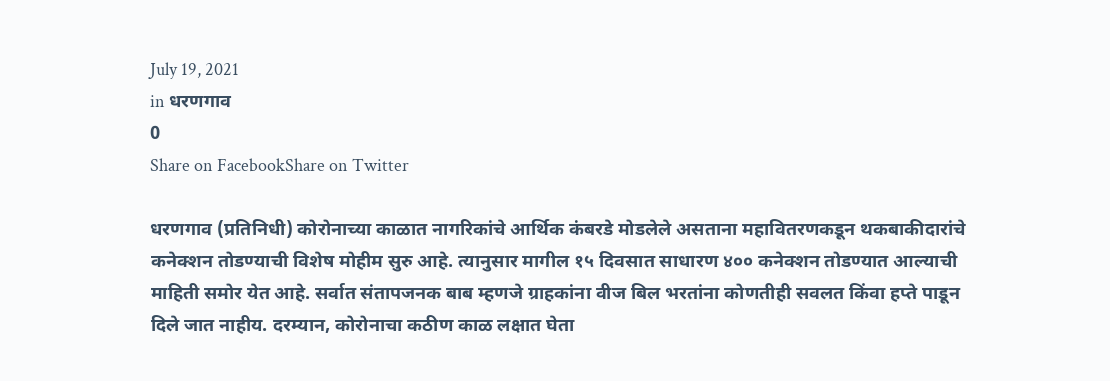July 19, 2021
in धरणगाव
0
Share on FacebookShare on Twitter

धरणगाव (प्रतिनिधी) कोरोनाच्या काळात नागरिकांचे आर्थिक कंबरडे मोडलेले असताना महावितरणकडून थकबाकीदारांचे कनेक्शन तोडण्याची विशेष मोहीम सुरु आहे. त्यानुसार मागील १५ दिवसात साधारण ४०० कनेक्शन तोडण्यात आल्याची माहिती समोर येत आहे. सर्वात संतापजनक बाब म्हणजे ग्राहकांना वीज बिल भरतांना कोणतीही सवलत किंवा हप्ते पाडून दिले जात नाहीय. दरम्यान, कोरोनाचा कठीण काळ लक्षात घेता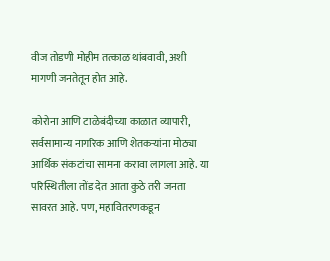वीज तोडणी मोहीम तत्काळ थांबवावी, अशी मागणी जनतेतून होत आहे.

कोरोना आणि टाळेबंदीच्या काळात व्यापारी, सर्वसामान्य नागरिक आणि शेतकऱ्यांना मोठ्या आर्थिक संकटांचा सामना करावा लागला आहे. या परिस्थितीला तोंड देत आता कुठे तरी जनता सावरत आहे. पण, महावितरणकडून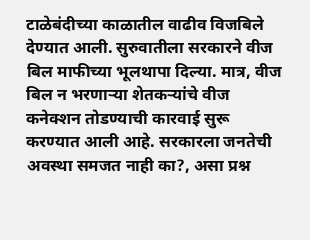टाळेबंदीच्या काळातील वाढीव विजबिले देण्यात आली. सुरुवातीला सरकारने वीज बिल माफीच्या भूलथापा दिल्या. मात्र, वीज बिल न भरणाऱ्या शेतकऱ्यांचे वीज कनेक्शन तोडण्याची कारवाई सुरू करण्यात आली आहे. सरकारला जनतेची अवस्था समजत नाही का?, असा प्रश्न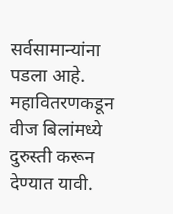सर्वसामान्यांना पडला आहे. महावितरणकडून वीज बिलांमध्ये दुरुस्ती करून देण्यात यावी.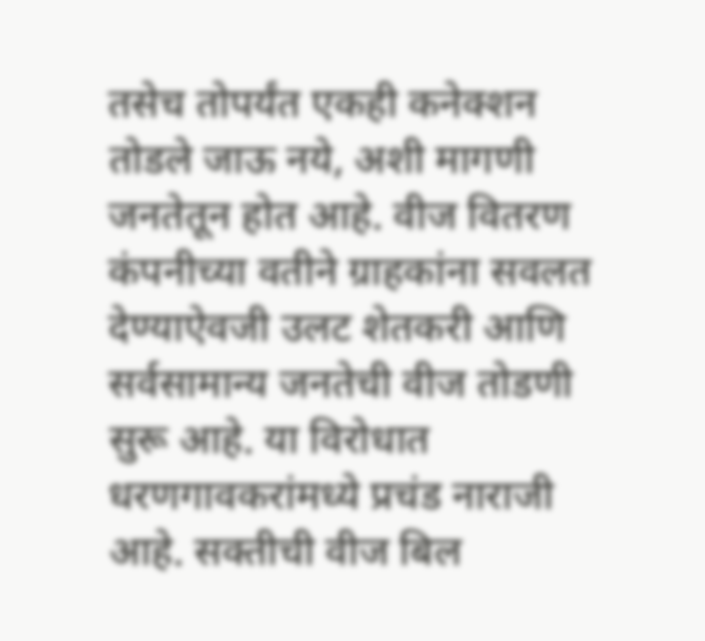तसेच तोपर्यंत एकही कनेक्शन तोडले जाऊ नये, अशी मागणी जनतेतून होत आहे. वीज वितरण कंपनीच्या वतीने ग्राहकांना सवलत देण्याऐवजी उलट शेतकरी आणि सर्वसामान्य जनतेची वीज तोडणी सुरू आहे. या विरोधात धरणगावकरांमध्ये प्रचंड नाराजी आहे. सक्तीची वीज बिल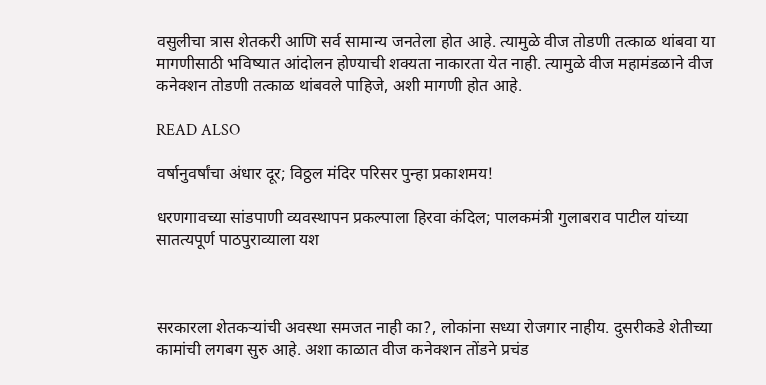वसुलीचा त्रास शेतकरी आणि सर्व सामान्य जनतेला होत आहे. त्यामुळे वीज तोडणी तत्काळ थांबवा या मागणीसाठी भविष्यात आंदोलन होण्याची शक्यता नाकारता येत नाही. त्यामुळे वीज महामंडळाने वीज कनेक्शन तोडणी तत्काळ थांबवले पाहिजे, अशी मागणी होत आहे.

READ ALSO

वर्षानुवर्षांचा अंधार दूर; विठ्ठल मंदिर परिसर पुन्हा प्रकाशमय!

धरणगावच्या सांडपाणी व्यवस्थापन प्रकल्पाला हिरवा कंदिल; पालकमंत्री गुलाबराव पाटील यांच्या सातत्यपूर्ण पाठपुराव्याला यश



सरकारला शेतकऱ्यांची अवस्था समजत नाही का?, लोकांना सध्या रोजगार नाहीय. दुसरीकडे शेतीच्या कामांची लगबग सुरु आहे. अशा काळात वीज कनेक्शन तोंडने प्रचंड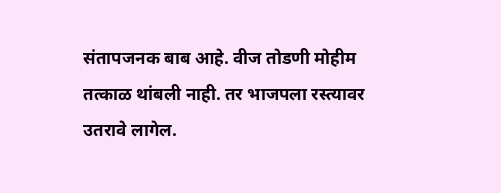संतापजनक बाब आहे. वीज तोडणी मोहीम तत्काळ थांबली नाही. तर भाजपला रस्त्यावर उतरावे लागेल.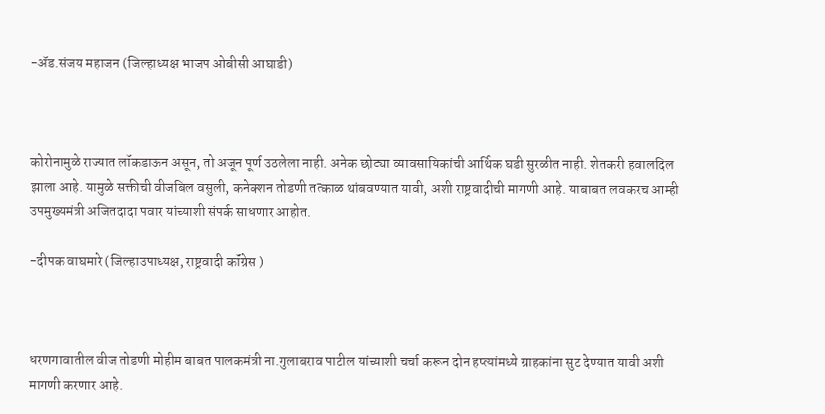-ॲड.संजय महाजन (जिल्हाध्यक्ष भाजप ओबीसी आघाडी)



कोरोनामुळे राज्यात लॉकडाऊन असून, तो अजून पूर्ण उठलेला नाही. अनेक छोट्या व्यावसायिकांची आर्थिक घडी सुरळीत नाही. शेतकरी हवालदिल झाला आहे. यामुळे सक्तीची वीजबिल वसुली, कनेक्शन तोडणी तत्काळ थांबवण्यात यावी, अशी राष्ट्रवादीची मागणी आहे. याबाबत लवकरच आम्ही उपमुख्यमंत्री अजितदादा पवार यांच्याशी संपर्क साधणार आहोत.

-दीपक वाघमारे (जिल्हाउपाध्यक्ष, राष्ट्रवादी कॉंग्रेस )



धरणगावातील वीज तोडणी मोहीम बाबत पालकमंत्री ना.गुलाबराव पाटील यांच्याशी चर्चा करून दोन हप्त्यांमध्ये ग्राहकांना सुट देण्यात यावी अशी मागणी करणार आहे.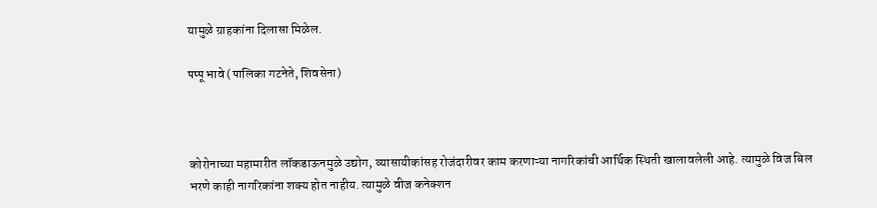यामुळे ग्राहकांना दिलासा मिळेल.

पप्पू भावे (पालिका गटनेते, शिवसेना)



कोरोनाच्या महामारीत लॉकडाऊनमुळे उद्योग, व्यासायीकांसह रोजंदारीवर काम करणाऱ्या नागरिकांची आर्थिक स्थिती खालावलेली आहे. त्यामुळे विज बिल भरणे काही नागरिकांना शक्य होत नाहीय. त्यामुळे वीज कनेक्शन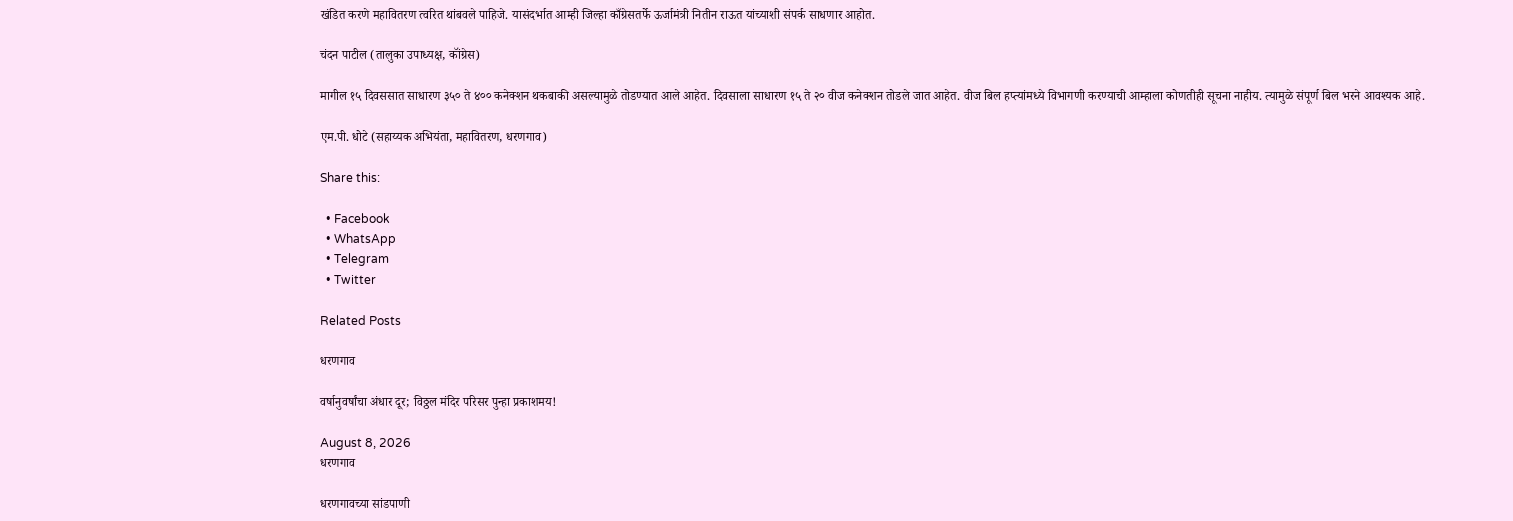खंडित करणे महावितरण त्वरित थांबवले पाहिजे. यासंदर्भात आम्ही जिल्हा काँग्रेसतर्फे ऊर्जामंत्री नितीन राऊत यांच्याशी संपर्क साधणार आहोत.

चंदन पाटील (तालुका उपाध्यक्ष, कॉंग्रेस)

मागील १५ दिवससात साधारण ३५० ते ४०० कनेक्शन थकबाकी असल्यामुळे तोडण्यात आले आहेत. दिवसाला साधारण १५ ते २० वीज कनेक्शन तोडले जात आहेत. वीज बिल हप्त्यांमध्ये विभागणी करण्याची आम्हाला कोणतीही सूचना नाहीय. त्यामुळे संपूर्ण बिल भरने आवश्यक आहे.

एम.पी. धोटे (सहाय्यक अभियंता, महावितरण, धरणगाव)

Share this:

  • Facebook
  • WhatsApp
  • Telegram
  • Twitter

Related Posts

धरणगाव

वर्षानुवर्षांचा अंधार दूर; विठ्ठल मंदिर परिसर पुन्हा प्रकाशमय!

August 8, 2026
धरणगाव

धरणगावच्या सांडपाणी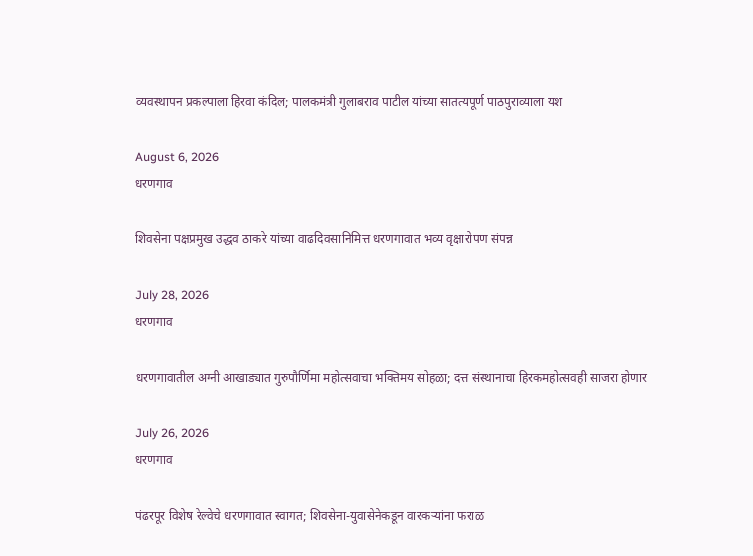व्यवस्थापन प्रकल्पाला हिरवा कंदिल; पालकमंत्री गुलाबराव पाटील यांच्या सातत्यपूर्ण पाठपुराव्याला यश

August 6, 2026
धरणगाव

शिवसेना पक्षप्रमुख उद्धव ठाकरे यांच्या वाढदिवसानिमित्त धरणगावात भव्य वृक्षारोपण संपन्न

July 28, 2026
धरणगाव

धरणगावातील अग्नी आखाड्यात गुरुपौर्णिमा महोत्सवाचा भक्तिमय सोहळा; दत्त संस्थानाचा हिरकमहोत्सवही साजरा होणार

July 26, 2026
धरणगाव

पंढरपूर विशेष रेल्वेचे धरणगावात स्वागत; शिवसेना-युवासेनेकडून वारकऱ्यांना फराळ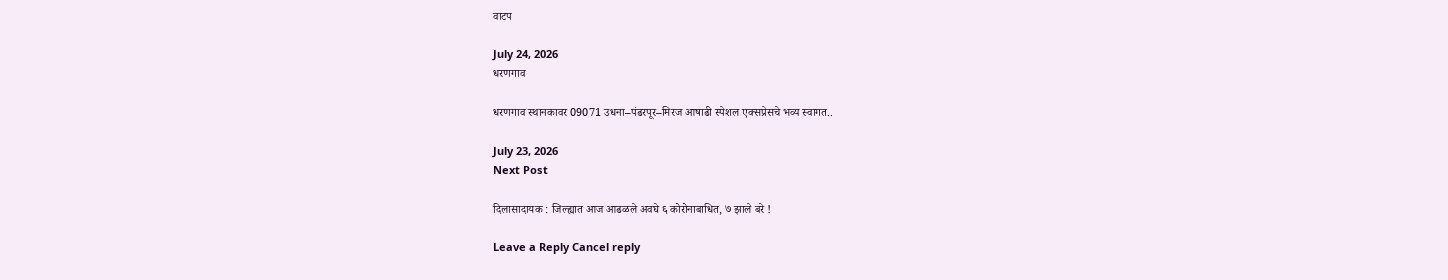वाटप

July 24, 2026
धरणगाव

धरणगाव स्थानकावर 09071 उधना–पंढरपूर–मिरज आषाढी स्पेशल एक्सप्रेसचे भव्य स्वागत..

July 23, 2026
Next Post

दिलासादायक : जिल्ह्यात आज आढळले अवघे ६ कोरोनाबाधित, ७ झाले बरे !

Leave a Reply Cancel reply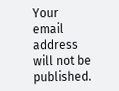Your email address will not be published.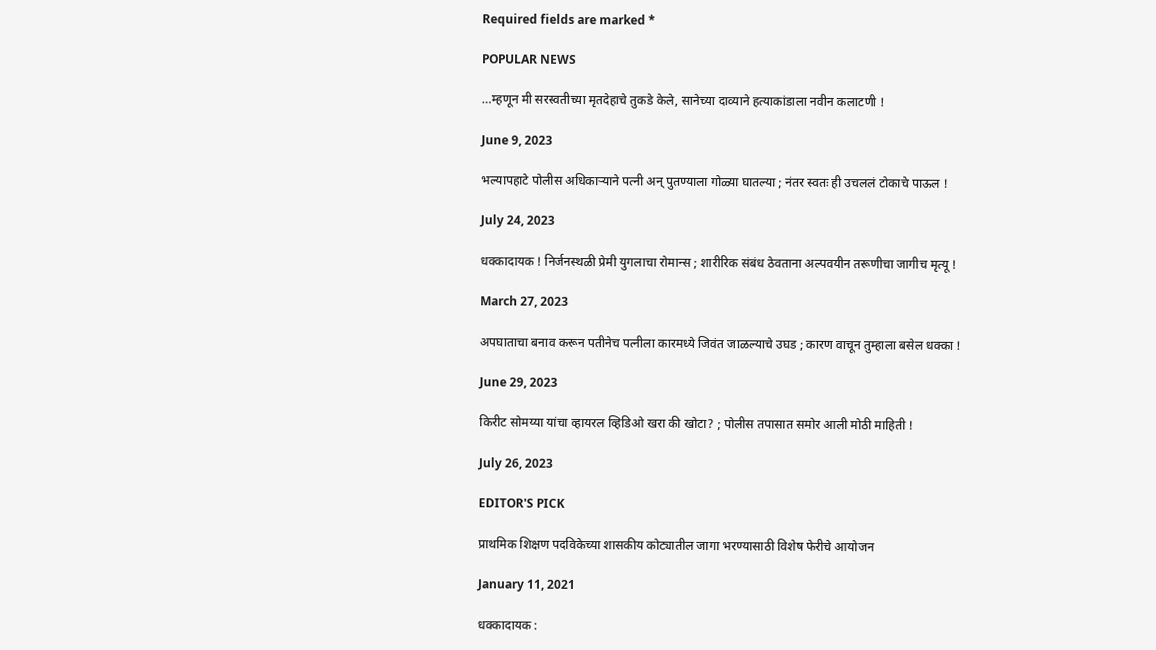Required fields are marked *

POPULAR NEWS

…म्हणून मी सरस्वतीच्या मृतदेहाचे तुकडे केले, सानेच्या दाव्याने हत्याकांडाला नवीन कलाटणी !

June 9, 2023

भल्यापहाटे पोलीस अधिकाऱ्याने पत्नी अन् पुतण्याला गोळ्या घातल्या ; नंतर स्वतः ही उचललं टोकाचे पाऊल !

July 24, 2023

धक्कादायक ! निर्जनस्थळी प्रेमी युगलाचा रोमान्स ; शारीरिक संबंध ठेवताना अल्पवयीन तरूणीचा जागीच मृत्यू !

March 27, 2023

अपघाताचा बनाव करून पतीनेच पत्नीला कारमध्ये जिवंत जाळल्याचे उघड ; कारण वाचून तुम्हाला बसेल धक्का !

June 29, 2023

किरीट सोमय्या यांचा व्हायरल व्हिडिओ खरा की खोटा? ; पोलीस तपासात समोर आली मोठी माहिती !

July 26, 2023

EDITOR'S PICK

प्राथमिक शिक्षण पदविकेच्या शासकीय कोट्यातील जागा भरण्यासाठी विशेष फेरीचे आयोजन

January 11, 2021

धक्कादायक :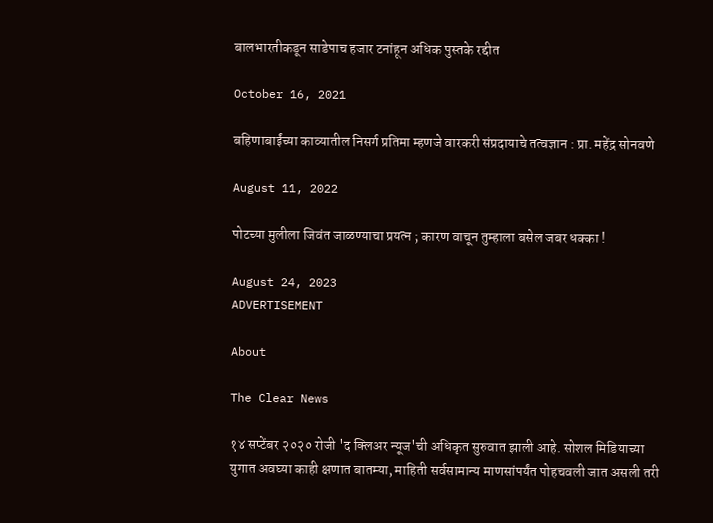बालभारतीकडून साडेपाच हजार टनांहून अधिक पुस्तके रद्दीत

October 16, 2021

बहिणाबाईंच्या काव्यातील निसर्ग प्रतिमा म्हणजे वारकरी संप्रदायाचे तत्वज्ञान : प्रा. महेंद्र सोनवणे

August 11, 2022

पोटच्या मुलीला जिवंत जाळण्याचा प्रयत्न ; कारण वाचून तुम्हाला बसेल जबर धक्का !

August 24, 2023
ADVERTISEMENT

About

The Clear News

१४ सप्टेंबर २०२० रोजी 'द क्लिअर न्यूज'ची अधिकृत सुरुवात झाली आहे. सोशल मिडियाच्या युगात अवघ्या काही क्षणात बातम्या, माहिती सर्वसामान्य माणसांपर्यंत पोहचवली जात असली तरी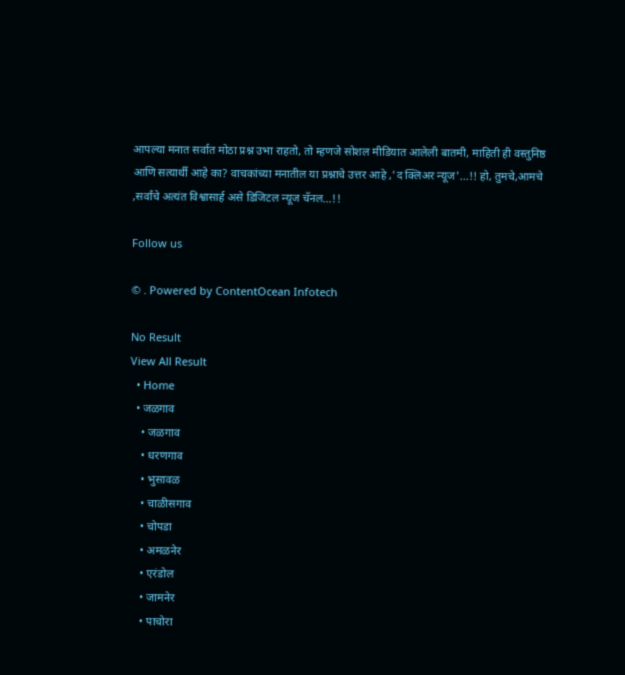आपल्या मनात सर्वात मोठा प्रश्न उभा राहतो, तो म्हणजे सोशल मीडियात आलेली बातमी, माहिती ही वस्तुनिष्ठ आणि सत्यार्थी आहे का? वाचकांच्या मनातील या प्रश्नाचे उत्तर आहे ,'द क्लिअर न्यूज'...!! हो, तुमचे,आमचे ,सर्वांचे अत्यंत विश्वासार्ह असे डिजिटल न्यूज चॅनल...!!

Follow us

© . Powered by ContentOcean Infotech

No Result
View All Result
  • Home
  • जळगाव
    • जळगाव
    • धरणगाव
    • भुसावळ
    • चाळीसगाव
    • चोपडा
    • अमळनेर
    • एरंडोल
    • जामनेर
    • पाचोरा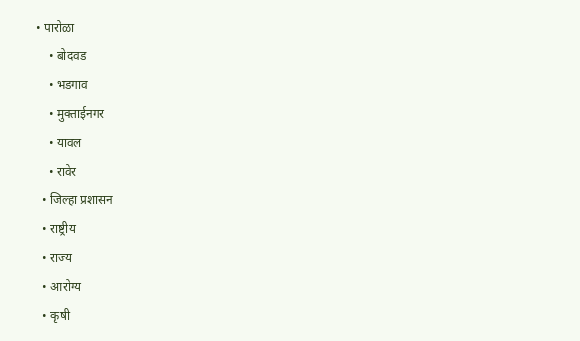• पारोळा
    • बोदवड
    • भडगाव
    • मुक्ताईनगर
    • यावल
    • रावेर
  • जिल्हा प्रशासन
  • राष्ट्रीय
  • राज्य
  • आरोग्य
  • कृषी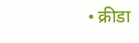• क्रीडा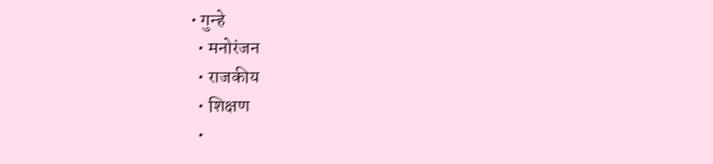• गुन्हे
  • मनोरंजन
  • राजकीय
  • शिक्षण
  •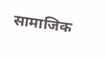सामाजिक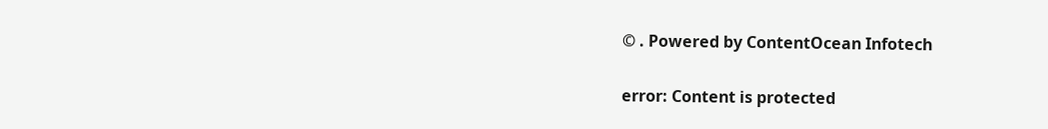© . Powered by ContentOcean Infotech

error: Content is protected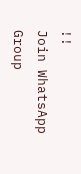!!
Join WhatsApp Group